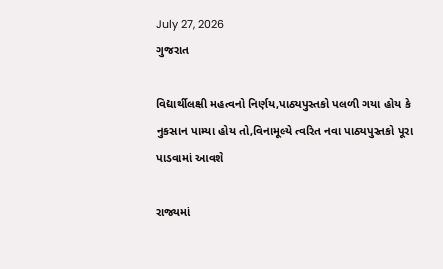July 27, 2026
ગુજરાત

વિદ્યાર્થીલક્ષી મહત્વનો નિર્ણય,પાઠ્યપુસ્તકો પલળી ગયા હોય કે નુકસાન પામ્યા હોય તો,વિનામૂલ્યે ત્વરિત નવા પાઠ્યપુસ્તકો પૂરા પાડવામાં આવશે

રાજ્યમાં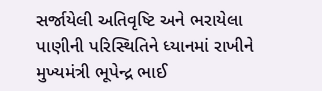સર્જાયેલી અતિવૃષ્ટિ અને ભરાયેલા પાણીની પરિસ્થિતિને ધ્યાનમાં રાખીને મુખ્યમંત્રી ભૂપેન્દ્ર ભાઈ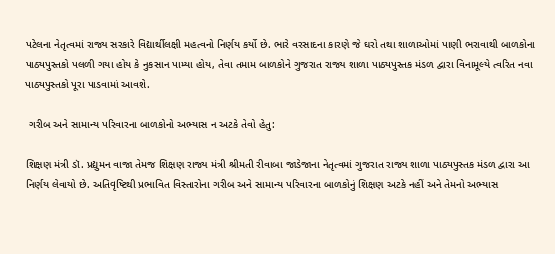પટેલના નેતૃત્વમાં રાજ્ય સરકારે વિદ્યાર્થીલક્ષી મહત્વનો નિર્ણય કર્યો છે. ભારે વરસાદના કારણે જે ઘરો તથા શાળાઓમાં પાણી ભરાવાથી બાળકોના પાઠ્યપુસ્તકો પલળી ગયા હોય કે નુકસાન પામ્યા હોય, તેવા તમામ બાળકોને ગુજરાત રાજ્ય શાળા પાઠ્યપુસ્તક મંડળ દ્વારા વિનામૂલ્યે ત્વરિત નવા પાઠ્યપુસ્તકો પૂરા પાડવામાં આવશે.

 ગરીબ અને સામાન્ય પરિવારના બાળકોનો અભ્યાસ ન અટકે તેવો હેતુ:

શિક્ષણ મંત્રી ડૉ. પ્રદ્યુમન વાજા તેમજ શિક્ષણ રાજ્ય મંત્રી શ્રીમતી રીવાબા જાડેજાના નેતૃત્વમાં ગુજરાત રાજ્ય શાળા પાઠ્યપુસ્તક મંડળ દ્વારા આ નિર્ણય લેવાયો છે. અતિવૃષ્ટિથી પ્રભાવિત વિસ્તારોના ગરીબ અને સામાન્ય પરિવારના બાળકોનું શિક્ષણ અટકે નહીં અને તેમનો અભ્યાસ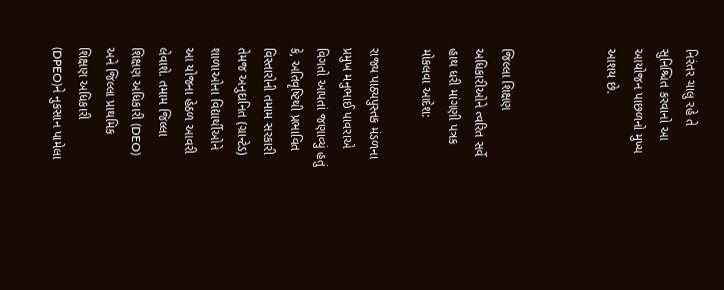નિરંતર ચાલુ રહે તે સુનિશ્ચિત કરવાનો આ આયોજન પાછળનો મુખ્ય આશય છે.



જિલ્લા શિક્ષણ અધિકારીઓને ત્વરિત સર્વે હાથ ધરી માંગણી પત્રક મોકલવા આદેશ:

રાજ્ય પાઠ્યપુસ્તક મંડળના પ્રમુખ મનુભાઈ પાવરાએ વિગતો આપતાં જણાવ્યું હતું કે, અતિવૃષ્ટિથી પ્રભાવિત વિસ્તારોની તમામ સરકારી તેમજ અનુદાનિત (ગ્રાન્ટેડ) શાળાઓના વિદ્યાર્થીઓને આ યોજના હેઠળ આવરી લેવાશે. તમામ જિલ્લા શિક્ષણ અધિકારી (DEO) અને જિલ્લા પ્રાથમિક શિક્ષણ અધિકારી (DPEO)ને નુકસાન પામેલા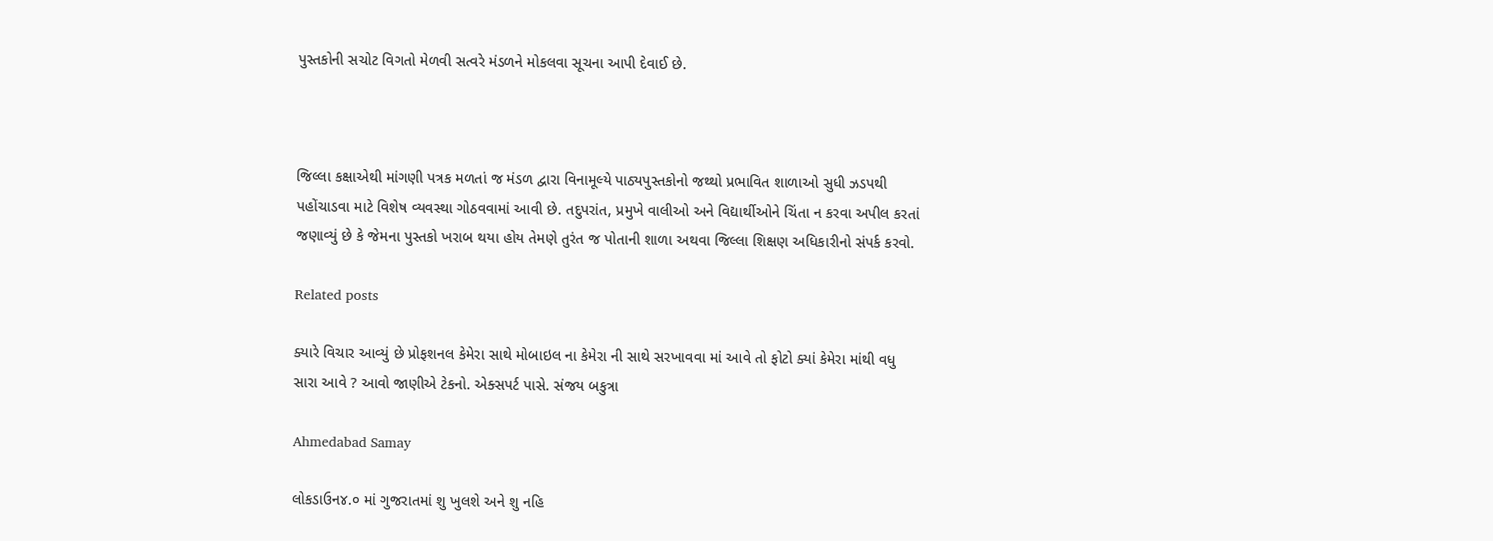પુસ્તકોની સચોટ વિગતો મેળવી સત્વરે મંડળને મોકલવા સૂચના આપી દેવાઈ છે.



જિલ્લા કક્ષાએથી માંગણી પત્રક મળતાં જ મંડળ દ્વારા વિનામૂલ્યે પાઠ્યપુસ્તકોનો જથ્થો પ્રભાવિત શાળાઓ સુધી ઝડપથી પહોંચાડવા માટે વિશેષ વ્યવસ્થા ગોઠવવામાં આવી છે. તદુપરાંત, પ્રમુખે વાલીઓ અને વિદ્યાર્થીઓને ચિંતા ન કરવા અપીલ કરતાં જણાવ્યું છે કે જેમના પુસ્તકો ખરાબ થયા હોય તેમણે તુરંત જ પોતાની શાળા અથવા જિલ્લા શિક્ષણ અધિકારીનો સંપર્ક કરવો.

Related posts

ક્યારે વિચાર આવ્યું છે પ્રોફશનલ કેમેરા સાથે મોબાઇલ ના કેમેરા ની સાથે સરખાવવા માં આવે તો ફોટો ક્યાં કેમેરા માંથી વધુ સારા આવે ? આવો જાણીએ ટેકનો. એક્સપર્ટ પાસે. સંજય બકુત્રા

Ahmedabad Samay

લોકડાઉન૪.૦ માં ગુજરાતમાં શુ ખુલશે અને શુ નહિ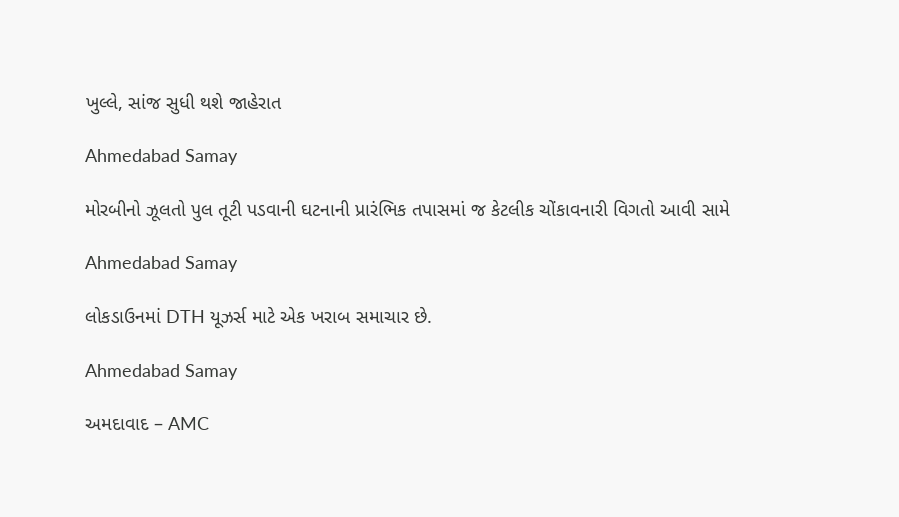ખુલ્લે, સાંજ સુધી થશે જાહેરાત

Ahmedabad Samay

મોરબીનો ઝૂલતો પુલ તૂટી પડવાની ઘટનાની પ્રારંભિક તપાસમાં જ કેટલીક ચોંકાવનારી વિગતો આવી સામે

Ahmedabad Samay

લોકડાઉનમાં DTH યૂઝર્સ માટે એક ખરાબ સમાચાર છે.

Ahmedabad Samay

અમદાવાદ – AMC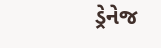ડ્રેનેજ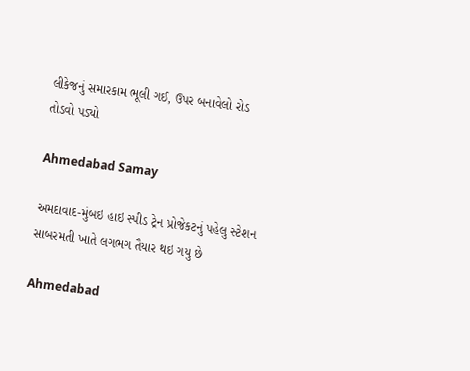લીકેજનું સમારકામ ભૂલી ગઈ, ઉપર બનાવેલો રોડ તોડવો પડ્યો

Ahmedabad Samay

અમદાવાદ-મુંબઇ હાઇ સ્‍પીડ ટ્રેન પ્રોજેકટનું પહેલુ સ્‍ટેશન સાબરમતી ખાતે લગભગ તૈયાર થઇ ગયુ છે

Ahmedabad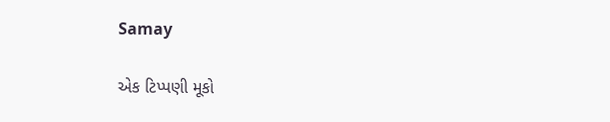Samay

એક ટિપ્પણી મૂકો